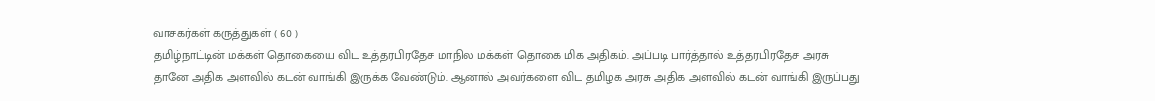வாசகர்கள் கருத்துகள் ( 60 )
தமிழ்நாட்டின் மக்கள் தொகையை விட உத்தரபிரதேச மாநில மக்கள் தொகை மிக அதிகம். அப்படி பார்த்தால் உத்தரபிரதேச அரசு தானே அதிக அளவில் கடன் வாங்கி இருக்க வேண்டும். ஆனால் அவர்களை விட தமிழக அரசு அதிக அளவில் கடன் வாங்கி இருப்பது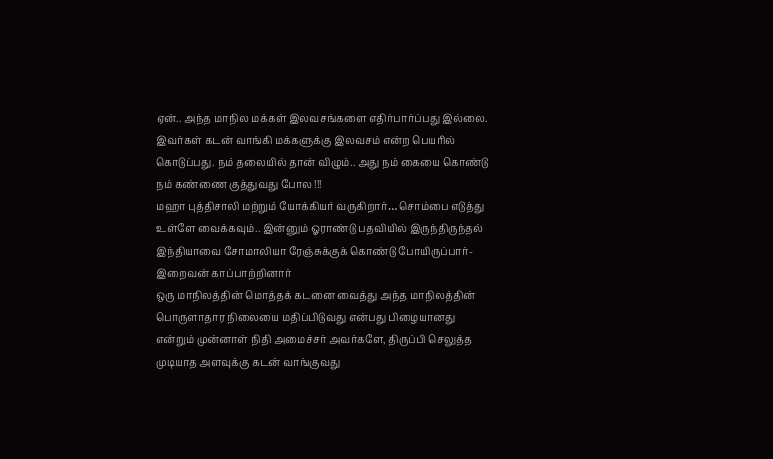ஏன்.. அந்த மாநில மக்கள் இலவசங்களை எதிர்பார்ப்பது இல்லை. இவர்கள் கடன் வாங்கி மக்களுக்கு இலவசம் என்ற பெயரில் கொடுப்பது. நம் தலையில் தான் விழும்.. அது நம் கையை கொண்டு நம் கண்ணை குத்துவது போல !!!
மஹா புத்திசாலி மற்றும் யோக்கியர் வருகிறார்… சொம்பை எடுத்து உள்ளே வைக்கவும்.. இன்னும் ஓராண்டு பதவியில் இருந்திருந்தல் இந்தியாவை சோமாலியா ரேஞ்சுக்குக் கொண்டு போயிருப்பார்- இறைவன் காப்பாற்றினார்
ஒரு மாநிலத்தின் மொத்தக் கடனை வைத்து அந்த மாநிலத்தின் பொருளாதார நிலையை மதிப்பிடுவது என்பது பிழையானது என்றும் முன்னாள் நிதி அமைச்சர் அவர்களே, திருப்பி செலுத்த முடியாத அளவுக்கு கடன் வாங்குவது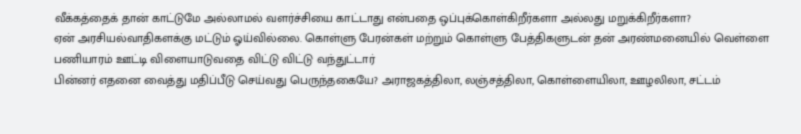வீக்கத்தைக் தான் காட்டுமே அல்லாமல் வளர்ச்சியை காட்டாது என்பதை ஒப்புக்கொள்கிறீர்களா அல்லது மறுக்கிறீர்களா?
ஏன் அரசியல்வாதிகளக்கு மட்டும் ஓய்வில்லை. கொள்ளு பேரன்கள் மற்றும் கொள்ளு பேத்திகளுடன் தன் அரண்மனையில் வெள்ளை பணியாரம் ஊட்டி விளையாடுவதை விட்டு விட்டு வந்துட்டார்
பின்னர் எதனை வைத்து மதிப்பீடு செய்வது பெருந்தகையே? அராஜகத்திலா, லஞ்சத்திலா, கொள்ளையிலா, ஊழலிலா, சட்டம்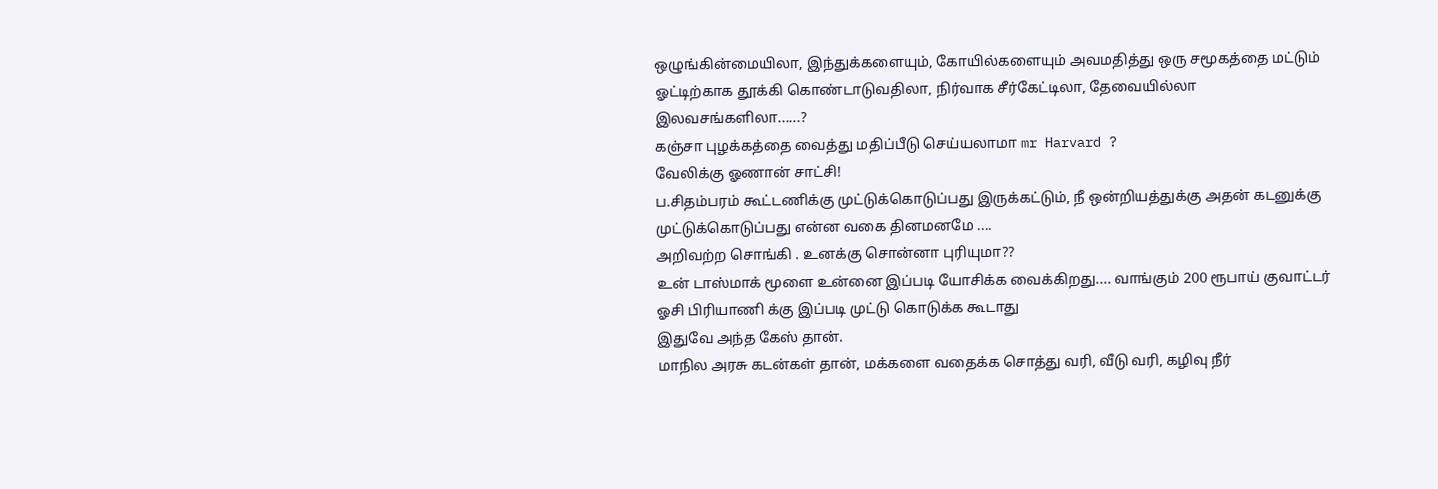ஒழுங்கின்மையிலா, இந்துக்களையும், கோயில்களையும் அவமதித்து ஒரு சமூகத்தை மட்டும் ஓட்டிற்காக தூக்கி கொண்டாடுவதிலா, நிர்வாக சீர்கேட்டிலா, தேவையில்லா இலவசங்களிலா......?
கஞ்சா புழக்கத்தை வைத்து மதிப்பீடு செய்யலாமா mr Harvard ?
வேலிக்கு ஓணான் சாட்சி!
ப.சிதம்பரம் கூட்டணிக்கு முட்டுக்கொடுப்பது இருக்கட்டும், நீ ஒன்றியத்துக்கு அதன் கடனுக்கு முட்டுக்கொடுப்பது என்ன வகை தினமனமே ....
அறிவற்ற சொங்கி . உனக்கு சொன்னா புரியுமா??
உன் டாஸ்மாக் மூளை உன்னை இப்படி யோசிக்க வைக்கிறது.... வாங்கும் 200 ரூபாய் குவாட்டர் ஓசி பிரியாணி க்கு இப்படி முட்டு கொடுக்க கூடாது
இதுவே அந்த கேஸ் தான்.
மாநில அரசு கடன்கள் தான், மக்களை வதைக்க சொத்து வரி, வீடு வரி, கழிவு நீர்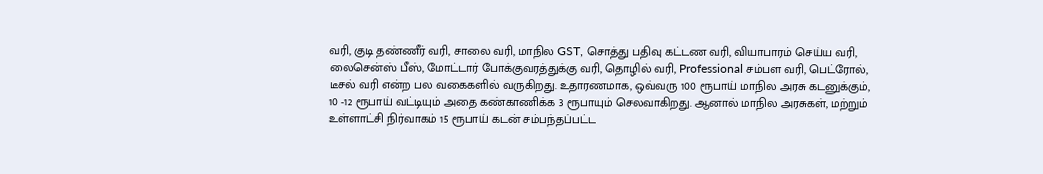வரி, குடி தண்ணீர் வரி, சாலை வரி, மாநில GST, சொத்து பதிவு கட்டண வரி, வியாபாரம் செய்ய வரி, லைசென்ஸ் பீஸ், மோட்டார் போக்குவரத்துக்கு வரி, தொழில் வரி, Professional சம்பள வரி, பெட்ரோல், டீசல் வரி என்ற பல வகைகளில் வருகிறது. உதாரணமாக, ஒவ்வரு 100 ரூபாய் மாநில அரசு கடனுக்கும், 10 -12 ரூபாய் வட்டியும் அதை கண்காணிக்க 3 ரூபாயும் செலவாகிறது. ஆனால் மாநில அரசுகள், மற்றும் உள்ளாட்சி நிர்வாகம் 15 ரூபாய் கடன் சம்பந்தப்பட்ட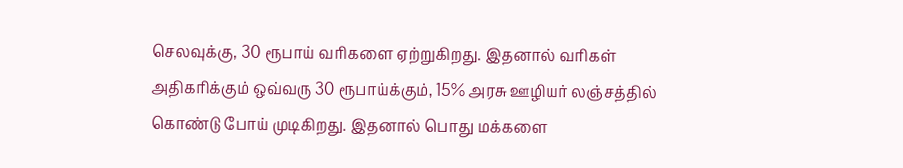செலவுக்கு, 30 ரூபாய் வரிகளை ஏற்றுகிறது. இதனால் வரிகள் அதிகரிக்கும் ஒவ்வரு 30 ரூபாய்க்கும், 15% அரசு ஊழியர் லஞ்சத்தில் கொண்டு போய் முடிகிறது. இதனால் பொது மக்களை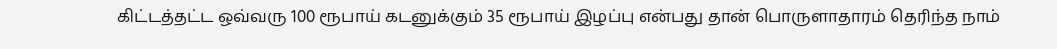கிட்டத்தட்ட ஒவ்வரு 100 ரூபாய் கடனுக்கும் 35 ரூபாய் இழப்பு என்பது தான் பொருளாதாரம் தெரிந்த நாம்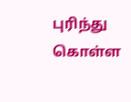புரிந்து கொள்ள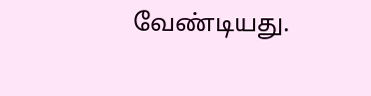வேண்டியது.